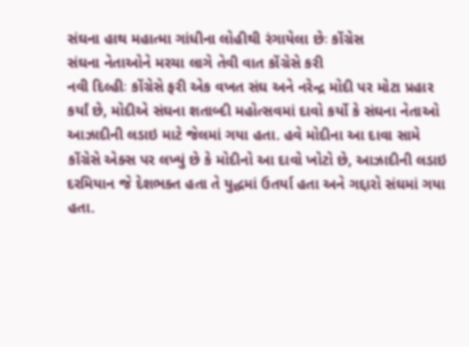સંઘના હાથ મહાત્મા ગાંધીના લોહીથી રંગાયેલા છેઃ કોંગ્રેસ
સંઘના નેતાઓને મરચા લાગે તેવી વાત કોંગ્રેસે કરી
નવી દિલ્હીઃ કોંગ્રેસે ફરી એક વખત સંઘ અને નરેન્દ્ર મોદી પર મોટા પ્રહાર કર્યાં છે, મોદીએ સંઘના શતાબ્દી મહોત્સવમાં દાવો કર્યો કે સંઘના નેતાઓ આઝાદીની લડાઇ માટે જેલમાં ગયા હતા. હવે મોદીના આ દાવા સામે કોંગ્રેસે એક્સ પર લખ્યું છે કે મોદીનો આ દાવો ખોટો છે, આઝાદીની લડાઇ દરમિયાન જે દેશભક્ત હતા તે યુદ્ધમાં ઉતર્યા હતા અને ગદ્દારો સંઘમાં ગયા હતા.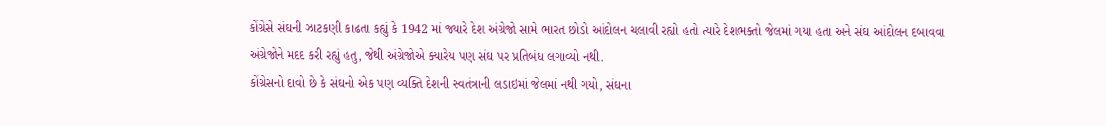કોંગ્રેસે સંઘની ઝાટકણી કાઢતા કહ્યું કે 1942 માં જ્યારે દેશ અંગ્રેજો સામે ભારત છોડો આંદોલન ચલાવી રહ્યો હતો ત્યારે દેશભક્તો જેલમાં ગયા હતા અને સંઘ આંદોલન દબાવવા અંગ્રેજોને મદદ કરી રહ્યું હતુ, જેથી અંગ્રેજોએ ક્યારેય પણ સંઘ પર પ્રતિબંધ લગાવ્યો નથી.
કોંગ્રેસનો દાવો છે કે સંઘનો એક પણ વ્યક્તિ દેશની સ્વતંત્રાની લડાઇમાં જેલમાં નથી ગયો, સંઘના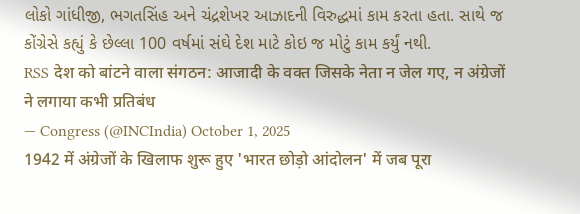લોકો ગાંધીજી, ભગતસિંહ અને ચંદ્રશેખર આઝાદની વિરુદ્ધમાં કામ કરતા હતા. સાથે જ કોંગ્રેસે કહ્યું કે છેલ્લા 100 વર્ષમાં સંઘે દેશ માટે કોઇ જ મોટું કામ કર્યું નથી.
RSS देश को बांटने वाला संगठन: आजादी के वक्त जिसके नेता न जेल गए, न अंग्रेजों ने लगाया कभी प्रतिबंध
— Congress (@INCIndia) October 1, 2025
1942 में अंग्रेजों के खिलाफ शुरू हुए 'भारत छोड़ो आंदोलन' में जब पूरा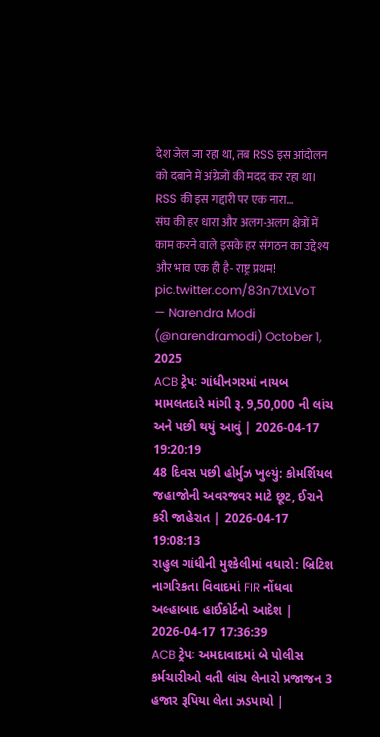देश जेल जा रहा था, तब RSS इस आंदोलन को दबाने में अंग्रेजों की मदद कर रहा था।
RSS की इस गद्दारी पर एक नारा…
संघ की हर धारा और अलग-अलग क्षेत्रों में काम करने वाले इसके हर संगठन का उद्देश्य और भाव एक ही है- राष्ट्र प्रथम! pic.twitter.com/83n7tXLVoT
— Narendra Modi (@narendramodi) October 1, 2025
ACB ટ્રેપઃ ગાંધીનગરમાં નાયબ મામલતદારે માંગી રૂ. 9,50,000 ની લાંચ અને પછી થયું આવું | 2026-04-17 19:20:19
48 દિવસ પછી હોર્મુઝ ખુલ્યું: કોમર્શિયલ જહાજોની અવરજવર માટે છૂટ, ઈરાને કરી જાહેરાત | 2026-04-17 19:08:13
રાહુલ ગાંધીની મુશ્કેલીમાં વધારો: બ્રિટિશ નાગરિકતા વિવાદમાં FIR નોંધવા અલ્હાબાદ હાઈકોર્ટનો આદેશ | 2026-04-17 17:36:39
ACB ટ્રેપઃ અમદાવાદમાં બે પોલીસ કર્મચારીઓ વતી લાંચ લેનારો પ્રજાજન 3 હજાર રૂપિયા લેતા ઝડપાયો |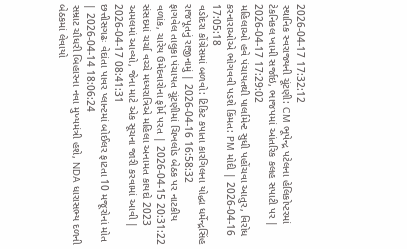2026-04-17 17:32:12
સ્થાનિક સ્વરાજ્યની ચૂંટણી: CM ભૂપેન્દ્ર પટેલના હેલિકોપ્ટરમાં ટેકનિકલ ખામી સર્જાઇ, ભાજપમાં આંતરિક કલહ સપાટી પર | 2026-04-17 17:29:02
મહિલાઓ હવે પંચાયતથી પાર્લામેન્ટ સુધી પહોંચવા આતુર, વિરોધ કરનારાઓએ ભોગવવી પડશે કિંમત: PM મોદી | 2026-04-16 17:05:18
વડોદરા કોંગ્રેસમાં બળવો: ટિકિટ કપાતા કારગિલના યોદ્ધા ધર્મેન્દ્રસિંહ રાજપૂતનું રાજીનામું | 2026-04-16 16:58:32
ફાગવેલ તાલુકા પંચાયત ચૂંટણીમાં ચિખલોડ બેઠક પર નાટકીય વળાંક, ચારેય ઉમેદવારોના ફોર્મ પરત | 2026-04-15 20:31:22
સંસદમાં ચર્ચા વચ્ચે મધ્યરાત્રિએ મહિલા અનામત કાયદો 2023 અમલમાં આવ્યો, જેના માટે એક સૂચના જારી કરવામાં આવી | 2026-04-17 08:41:31
છત્તીસગઢઃ વેદાંતા પાવર પ્લાન્ટમાં બોઈલર ફાટતા 10 મજૂરોનાં મોત | 2026-04-14 18:06:24
સમ્રાટ ચૌધરી બિહારના નવા મુખ્યમંત્રી હશે, NDA ધારાસભ્ય દળની બેઠકમાં લેવાયો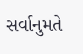સર્વાનુમતે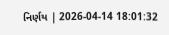નિર્ણય | 2026-04-14 18:01:32